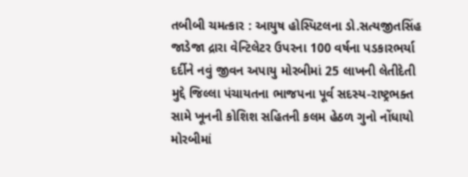તબીબી ચમત્કાર : આયુષ હોસ્પિટલના ડો.સત્યજીતસિંહ જાડેજા દ્રારા વેન્ટિલેટર ઉપરના 100 વર્ષના પડકારભર્યા દર્દીને નવું જીવન અપાયુ મોરબીમાં 25 લાખની લેતીદેતી મુદ્દે જિલ્લા પંચાયતના ભાજપના પૂર્વ સદસ્ય-રાષ્ટ્રભક્ત સામે ખૂનની કોશિશ સહિતની કલમ હેઠળ ગુનો નોંધાયો મોરબીમાં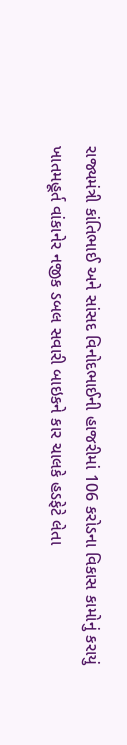રાજ્યમંત્રી કાંતિભાઈ અને સાંસદ વિનોદભાઈની હાજરીમાં 106 કરોડના વિકાસ કામોનું કરાયું ખાતમહૂર્ત વાંકાનેર નજીક ડબલ સવારી બાઇકને કાર ચાલકે હડફેટે લેતા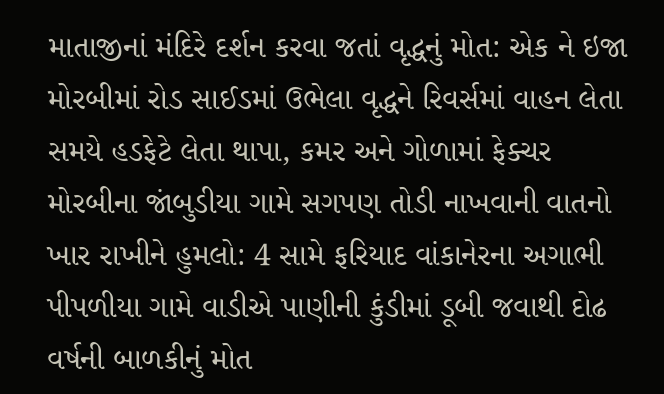માતાજીનાં મંદિરે દર્શન કરવા જતાં વૃદ્ધનું મોત: એક ને ઇજા મોરબીમાં રોડ સાઈડમાં ઉભેલા વૃદ્ધને રિવર્સમાં વાહન લેતા સમયે હડફેટે લેતા થાપા, કમર અને ગોળામાં ફેક્ચર મોરબીના જાંબુડીયા ગામે સગપણ તોડી નાખવાની વાતનો ખાર રાખીને હુમલો: 4 સામે ફરિયાદ વાંકાનેરના અગાભી પીપળીયા ગામે વાડીએ પાણીની કુંડીમાં ડૂબી જવાથી દોઢ વર્ષની બાળકીનું મોત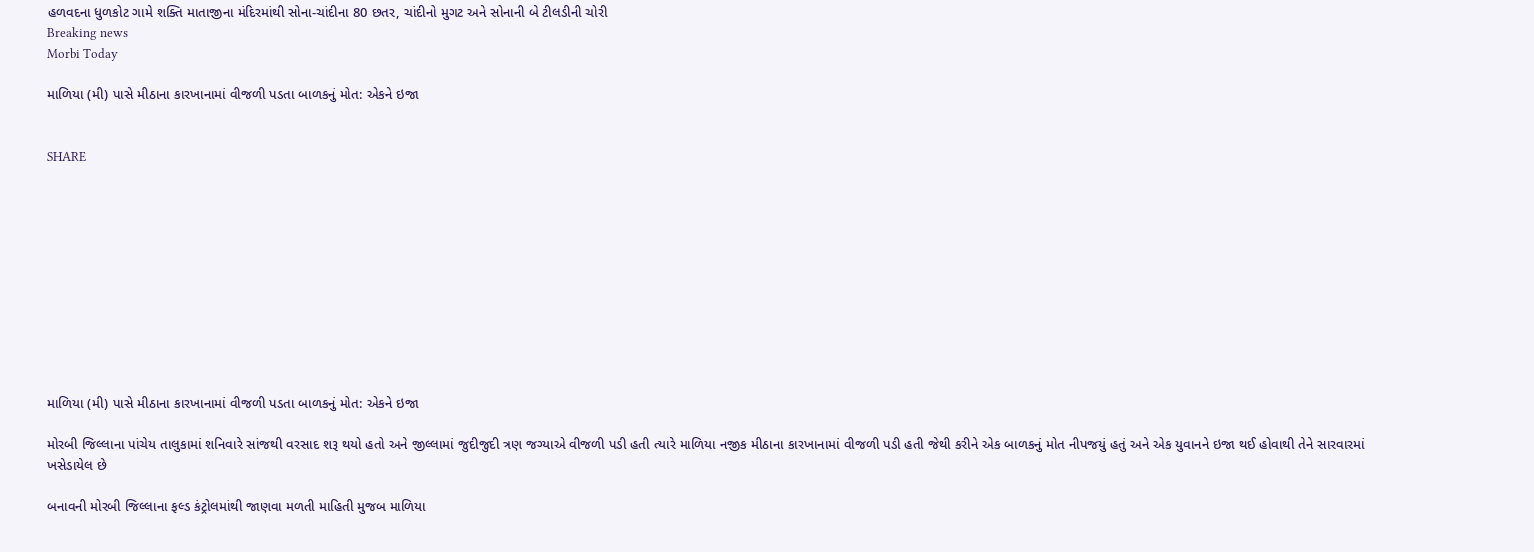હળવદના ધુળકોટ ગામે શક્તિ માતાજીના મંદિરમાંથી સોના-ચાંદીના 80 છતર, ચાંદીનો મુગટ અને સોનાની બે ટીલડીની ચોરી
Breaking news
Morbi Today

માળિયા (મી) પાસે મીઠાના કારખાનામાં વીજળી પડતા બાળકનું મોત: એકને ઇજા


SHARE











માળિયા (મી) પાસે મીઠાના કારખાનામાં વીજળી પડતા બાળકનું મોત: એકને ઇજા

મોરબી જિલ્લાના પાંચેય તાલુકામાં શનિવારે સાંજથી વરસાદ શરૂ થયો હતો અને જીલ્લામાં જુદીજુદી ત્રણ જગ્યાએ વીજળી પડી હતી ત્યારે માળિયા નજીક મીઠાના કારખાનામાં વીજળી પડી હતી જેથી કરીને એક બાળકનું મોત નીપજયું હતું અને એક યુવાનને ઇજા થઈ હોવાથી તેને સારવારમાં ખસેડાયેલ છે

બનાવની મોરબી જિલ્લાના ફલ્ડ કંટ્રોલમાંથી જાણવા મળતી માહિતી મુજબ માળિયા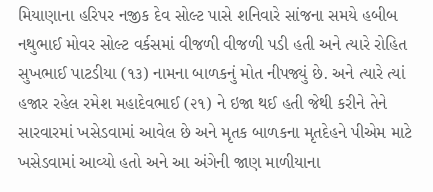મિયાણાના હરિપર નજીક દેવ સોલ્ટ પાસે શનિવારે સાંજના સમયે હબીબ નથુભાઈ મોવર સોલ્ટ વર્કસમાં વીજળી વીજળી પડી હતી અને ત્યારે રોહિત સુખભાઈ પાટડીયા (૧૩) નામના બાળકનું મોત નીપજ્યું છે. અને ત્યારે ત્યાં હજાર રહેલ રમેશ મહાદેવભાઈ (૨૧) ને ઇજા થઈ હતી જેથી કરીને તેને સારવારમાં ખસેડવામાં આવેલ છે અને મૃતક બાળકના મૃતદેહને પીએમ માટે ખસેડવામાં આવ્યો હતો અને આ અંગેની જાણ માળીયાના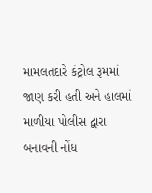મામલતદારે કંટ્રોલ રૂમમાં જાણ કરી હતી અને હાલમાં માળીયા પોલીસ દ્વારા બનાવની નોંધ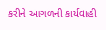કરીને આગળની કાર્યવાહી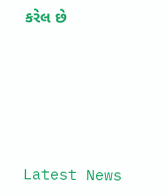કરેલ છે






Latest News